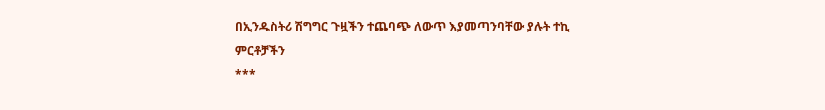በኢንዱስትሪ ሽግግር ጉዟችን ተጨባጭ ለውጥ እያመጣንባቸው ያሉት ተኪ ምርቶቻችን
***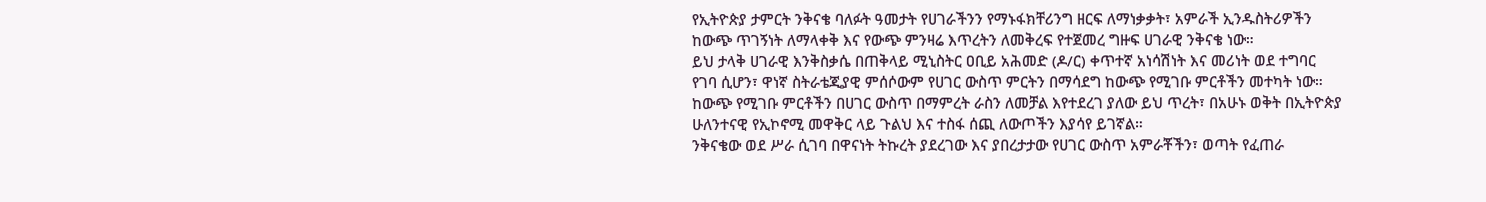የኢትዮጵያ ታምርት ንቅናቄ ባለፉት ዓመታት የሀገራችንን የማኑፋክቸሪንግ ዘርፍ ለማነቃቃት፣ አምራች ኢንዱስትሪዎችን ከውጭ ጥገኝነት ለማላቀቅ እና የውጭ ምንዛሬ እጥረትን ለመቅረፍ የተጀመረ ግዙፍ ሀገራዊ ንቅናቄ ነው።
ይህ ታላቅ ሀገራዊ እንቅስቃሴ በጠቅላይ ሚኒስትር ዐቢይ አሕመድ (ዶ/ር) ቀጥተኛ አነሳሽነት እና መሪነት ወደ ተግባር የገባ ሲሆን፣ ዋነኛ ስትራቴጂያዊ ምሰሶውም የሀገር ውስጥ ምርትን በማሳደግ ከውጭ የሚገቡ ምርቶችን መተካት ነው።
ከውጭ የሚገቡ ምርቶችን በሀገር ውስጥ በማምረት ራስን ለመቻል እየተደረገ ያለው ይህ ጥረት፣ በአሁኑ ወቅት በኢትዮጵያ ሁለንተናዊ የኢኮኖሚ መዋቅር ላይ ጉልህ እና ተስፋ ሰጪ ለውጦችን እያሳየ ይገኛል።
ንቅናቄው ወደ ሥራ ሲገባ በዋናነት ትኩረት ያደረገው እና ያበረታታው የሀገር ውስጥ አምራቾችን፣ ወጣት የፈጠራ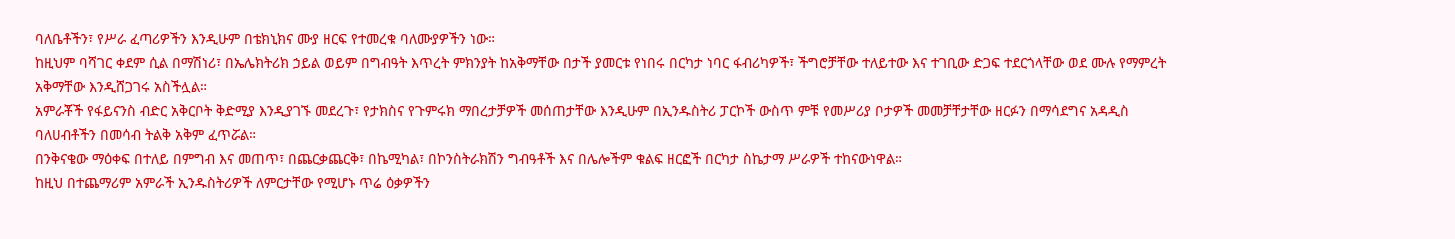ባለቤቶችን፣ የሥራ ፈጣሪዎችን እንዲሁም በቴክኒክና ሙያ ዘርፍ የተመረቁ ባለሙያዎችን ነው።
ከዚህም ባሻገር ቀደም ሲል በማሽነሪ፣ በኤሌክትሪክ ኃይል ወይም በግብዓት እጥረት ምክንያት ከአቅማቸው በታች ያመርቱ የነበሩ በርካታ ነባር ፋብሪካዎች፣ ችግሮቻቸው ተለይተው እና ተገቢው ድጋፍ ተደርጎላቸው ወደ ሙሉ የማምረት አቅማቸው እንዲሸጋገሩ አስችሏል።
አምራቾች የፋይናንስ ብድር አቅርቦት ቅድሚያ እንዲያገኙ መደረጉ፣ የታክስና የጉምሩክ ማበረታቻዎች መሰጠታቸው እንዲሁም በኢንዱስትሪ ፓርኮች ውስጥ ምቹ የመሥሪያ ቦታዎች መመቻቸታቸው ዘርፉን በማሳደግና አዳዲስ ባለሀብቶችን በመሳብ ትልቅ አቅም ፈጥሯል።
በንቅናቄው ማዕቀፍ በተለይ በምግብ እና መጠጥ፣ በጨርቃጨርቅ፣ በኬሚካል፣ በኮንስትራክሽን ግብዓቶች እና በሌሎችም ቁልፍ ዘርፎች በርካታ ስኬታማ ሥራዎች ተከናውነዋል።
ከዚህ በተጨማሪም አምራች ኢንዱስትሪዎች ለምርታቸው የሚሆኑ ጥሬ ዕቃዎችን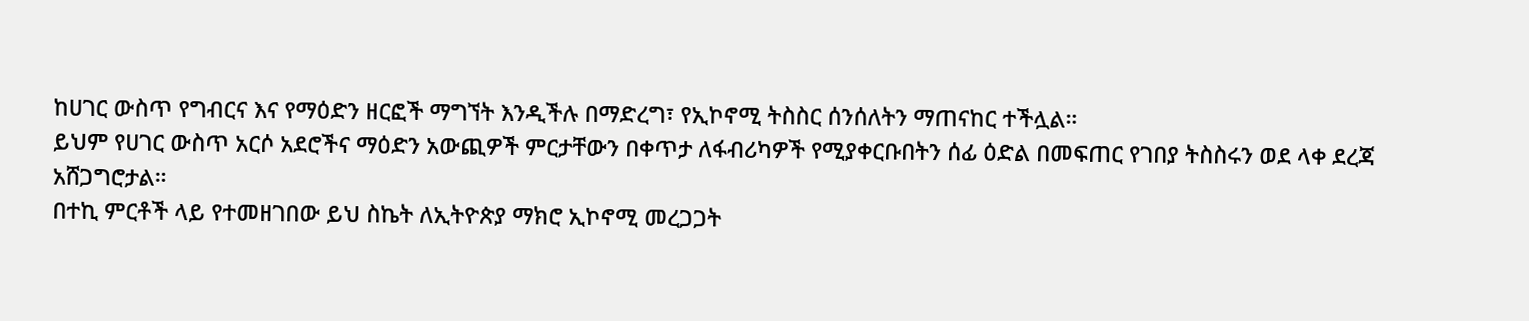ከሀገር ውስጥ የግብርና እና የማዕድን ዘርፎች ማግኘት እንዲችሉ በማድረግ፣ የኢኮኖሚ ትስስር ሰንሰለትን ማጠናከር ተችሏል።
ይህም የሀገር ውስጥ አርሶ አደሮችና ማዕድን አውጪዎች ምርታቸውን በቀጥታ ለፋብሪካዎች የሚያቀርቡበትን ሰፊ ዕድል በመፍጠር የገበያ ትስስሩን ወደ ላቀ ደረጃ አሸጋግሮታል።
በተኪ ምርቶች ላይ የተመዘገበው ይህ ስኬት ለኢትዮጵያ ማክሮ ኢኮኖሚ መረጋጋት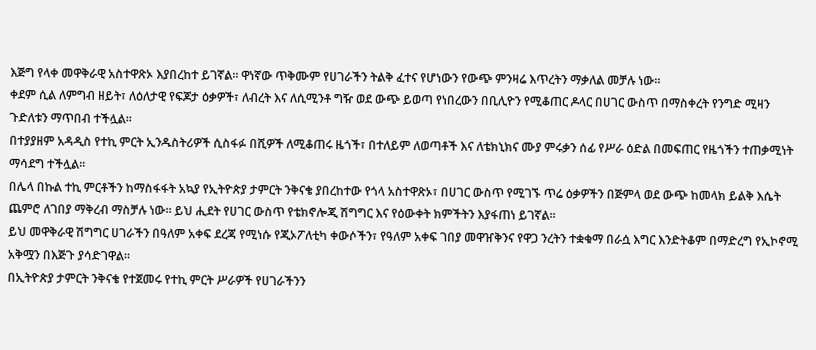እጅግ የላቀ መዋቅራዊ አስተዋጽኦ እያበረከተ ይገኛል። ዋነኛው ጥቅሙም የሀገራችን ትልቅ ፈተና የሆነውን የውጭ ምንዛሬ እጥረትን ማቃለል መቻሉ ነው።
ቀደም ሲል ለምግብ ዘይት፣ ለዕለታዊ የፍጆታ ዕቃዎች፣ ለብረት እና ለሲሚንቶ ግዥ ወደ ውጭ ይወጣ የነበረውን በቢሊዮን የሚቆጠር ዶላር በሀገር ውስጥ በማስቀረት የንግድ ሚዛን ጉድለቱን ማጥበብ ተችሏል።
በተያያዘም አዳዲስ የተኪ ምርት ኢንዱስትሪዎች ሲስፋፉ በሺዎች ለሚቆጠሩ ዜጎች፣ በተለይም ለወጣቶች እና ለቴክኒክና ሙያ ምሩቃን ሰፊ የሥራ ዕድል በመፍጠር የዜጎችን ተጠቃሚነት ማሳደግ ተችሏል።
በሌላ በኩል ተኪ ምርቶችን ከማስፋፋት አኳያ የኢትዮጵያ ታምርት ንቅናቄ ያበረከተው የጎላ አስተዋጽኦ፣ በሀገር ውስጥ የሚገኙ ጥሬ ዕቃዎችን በጅምላ ወደ ውጭ ከመላክ ይልቅ እሴት ጨምሮ ለገበያ ማቅረብ ማስቻሉ ነው። ይህ ሒደት የሀገር ውስጥ የቴክኖሎጂ ሽግግር እና የዕውቀት ክምችትን እያፋጠነ ይገኛል።
ይህ መዋቅራዊ ሽግግር ሀገራችን በዓለም አቀፍ ደረጃ የሚነሱ የጂኦፖለቲካ ቀውሶችን፣ የዓለም አቀፍ ገበያ መዋዠቅንና የዋጋ ንረትን ተቋቁማ በራሷ እግር እንድትቆም በማድረግ የኢኮኖሚ አቅሟን በእጅጉ ያሳድገዋል።
በኢትዮጵያ ታምርት ንቅናቄ የተጀመሩ የተኪ ምርት ሥራዎች የሀገራችንን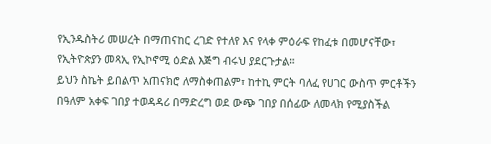የኢንዱስትሪ መሠረት በማጠናከር ረገድ የተለየ እና የላቀ ምዕራፍ የከፈቱ በመሆናቸው፣ የኢትዮጵያን መጻኢ የኢኮኖሚ ዕድል እጅግ ብሩህ ያደርጉታል።
ይህን ስኬት ይበልጥ አጠናክሮ ለማስቀጠልም፣ ከተኪ ምርት ባለፈ የሀገር ውስጥ ምርቶችን በዓለም አቀፍ ገበያ ተወዳዳሪ በማድረግ ወደ ውጭ ገበያ በሰፊው ለመላክ የሚያስችል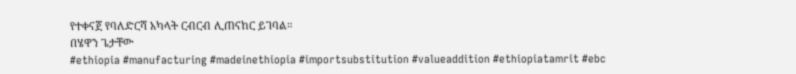የተቀናጀ የባለድርሻ አካላት ርብርብ ሊጠናከር ይገባል።
በሄዋን ጌታቸው
#ethiopia #manufacturing #madeinethiopia #importsubstitution #valueaddition #ethiopiatamrit #ebc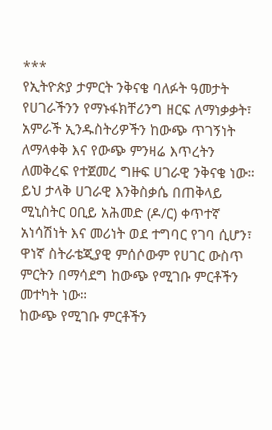***
የኢትዮጵያ ታምርት ንቅናቄ ባለፉት ዓመታት የሀገራችንን የማኑፋክቸሪንግ ዘርፍ ለማነቃቃት፣ አምራች ኢንዱስትሪዎችን ከውጭ ጥገኝነት ለማላቀቅ እና የውጭ ምንዛሬ እጥረትን ለመቅረፍ የተጀመረ ግዙፍ ሀገራዊ ንቅናቄ ነው።
ይህ ታላቅ ሀገራዊ እንቅስቃሴ በጠቅላይ ሚኒስትር ዐቢይ አሕመድ (ዶ/ር) ቀጥተኛ አነሳሽነት እና መሪነት ወደ ተግባር የገባ ሲሆን፣ ዋነኛ ስትራቴጂያዊ ምሰሶውም የሀገር ውስጥ ምርትን በማሳደግ ከውጭ የሚገቡ ምርቶችን መተካት ነው።
ከውጭ የሚገቡ ምርቶችን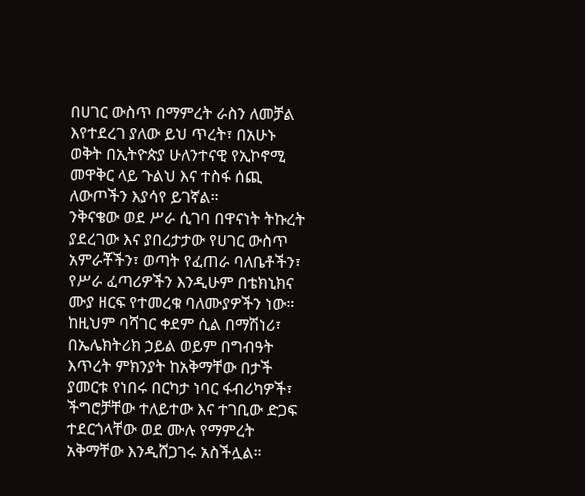በሀገር ውስጥ በማምረት ራስን ለመቻል እየተደረገ ያለው ይህ ጥረት፣ በአሁኑ ወቅት በኢትዮጵያ ሁለንተናዊ የኢኮኖሚ መዋቅር ላይ ጉልህ እና ተስፋ ሰጪ ለውጦችን እያሳየ ይገኛል።
ንቅናቄው ወደ ሥራ ሲገባ በዋናነት ትኩረት ያደረገው እና ያበረታታው የሀገር ውስጥ አምራቾችን፣ ወጣት የፈጠራ ባለቤቶችን፣ የሥራ ፈጣሪዎችን እንዲሁም በቴክኒክና ሙያ ዘርፍ የተመረቁ ባለሙያዎችን ነው።
ከዚህም ባሻገር ቀደም ሲል በማሽነሪ፣ በኤሌክትሪክ ኃይል ወይም በግብዓት እጥረት ምክንያት ከአቅማቸው በታች ያመርቱ የነበሩ በርካታ ነባር ፋብሪካዎች፣ ችግሮቻቸው ተለይተው እና ተገቢው ድጋፍ ተደርጎላቸው ወደ ሙሉ የማምረት አቅማቸው እንዲሸጋገሩ አስችሏል።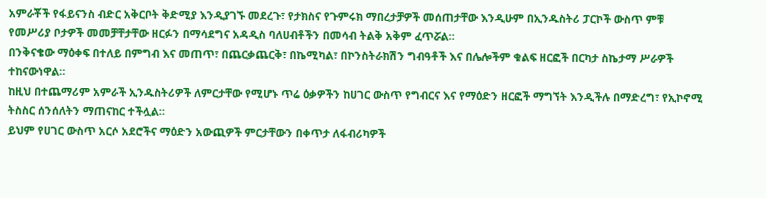አምራቾች የፋይናንስ ብድር አቅርቦት ቅድሚያ እንዲያገኙ መደረጉ፣ የታክስና የጉምሩክ ማበረታቻዎች መሰጠታቸው እንዲሁም በኢንዱስትሪ ፓርኮች ውስጥ ምቹ የመሥሪያ ቦታዎች መመቻቸታቸው ዘርፉን በማሳደግና አዳዲስ ባለሀብቶችን በመሳብ ትልቅ አቅም ፈጥሯል።
በንቅናቄው ማዕቀፍ በተለይ በምግብ እና መጠጥ፣ በጨርቃጨርቅ፣ በኬሚካል፣ በኮንስትራክሽን ግብዓቶች እና በሌሎችም ቁልፍ ዘርፎች በርካታ ስኬታማ ሥራዎች ተከናውነዋል።
ከዚህ በተጨማሪም አምራች ኢንዱስትሪዎች ለምርታቸው የሚሆኑ ጥሬ ዕቃዎችን ከሀገር ውስጥ የግብርና እና የማዕድን ዘርፎች ማግኘት እንዲችሉ በማድረግ፣ የኢኮኖሚ ትስስር ሰንሰለትን ማጠናከር ተችሏል።
ይህም የሀገር ውስጥ አርሶ አደሮችና ማዕድን አውጪዎች ምርታቸውን በቀጥታ ለፋብሪካዎች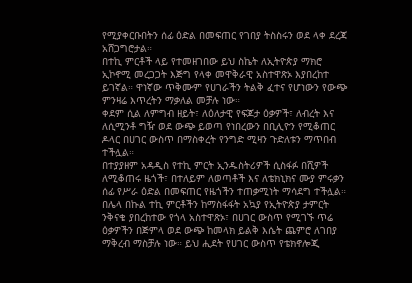የሚያቀርቡበትን ሰፊ ዕድል በመፍጠር የገበያ ትስስሩን ወደ ላቀ ደረጃ አሸጋግሮታል።
በተኪ ምርቶች ላይ የተመዘገበው ይህ ስኬት ለኢትዮጵያ ማክሮ ኢኮኖሚ መረጋጋት እጅግ የላቀ መዋቅራዊ አስተዋጽኦ እያበረከተ ይገኛል። ዋነኛው ጥቅሙም የሀገራችን ትልቅ ፈተና የሆነውን የውጭ ምንዛሬ እጥረትን ማቃለል መቻሉ ነው።
ቀደም ሲል ለምግብ ዘይት፣ ለዕለታዊ የፍጆታ ዕቃዎች፣ ለብረት እና ለሲሚንቶ ግዥ ወደ ውጭ ይወጣ የነበረውን በቢሊዮን የሚቆጠር ዶላር በሀገር ውስጥ በማስቀረት የንግድ ሚዛን ጉድለቱን ማጥበብ ተችሏል።
በተያያዘም አዳዲስ የተኪ ምርት ኢንዱስትሪዎች ሲስፋፉ በሺዎች ለሚቆጠሩ ዜጎች፣ በተለይም ለወጣቶች እና ለቴክኒክና ሙያ ምሩቃን ሰፊ የሥራ ዕድል በመፍጠር የዜጎችን ተጠቃሚነት ማሳደግ ተችሏል።
በሌላ በኩል ተኪ ምርቶችን ከማስፋፋት አኳያ የኢትዮጵያ ታምርት ንቅናቄ ያበረከተው የጎላ አስተዋጽኦ፣ በሀገር ውስጥ የሚገኙ ጥሬ ዕቃዎችን በጅምላ ወደ ውጭ ከመላክ ይልቅ እሴት ጨምሮ ለገበያ ማቅረብ ማስቻሉ ነው። ይህ ሒደት የሀገር ውስጥ የቴክኖሎጂ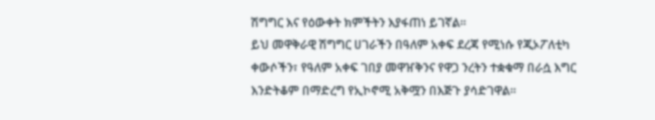ሽግግር እና የዕውቀት ክምችትን እያፋጠነ ይገኛል።
ይህ መዋቅራዊ ሽግግር ሀገራችን በዓለም አቀፍ ደረጃ የሚነሱ የጂኦፖለቲካ ቀውሶችን፣ የዓለም አቀፍ ገበያ መዋዠቅንና የዋጋ ንረትን ተቋቁማ በራሷ እግር እንድትቆም በማድረግ የኢኮኖሚ አቅሟን በእጅጉ ያሳድገዋል።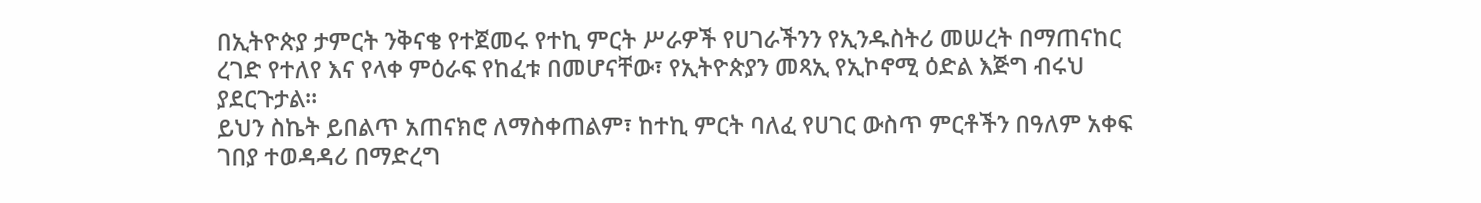በኢትዮጵያ ታምርት ንቅናቄ የተጀመሩ የተኪ ምርት ሥራዎች የሀገራችንን የኢንዱስትሪ መሠረት በማጠናከር ረገድ የተለየ እና የላቀ ምዕራፍ የከፈቱ በመሆናቸው፣ የኢትዮጵያን መጻኢ የኢኮኖሚ ዕድል እጅግ ብሩህ ያደርጉታል።
ይህን ስኬት ይበልጥ አጠናክሮ ለማስቀጠልም፣ ከተኪ ምርት ባለፈ የሀገር ውስጥ ምርቶችን በዓለም አቀፍ ገበያ ተወዳዳሪ በማድረግ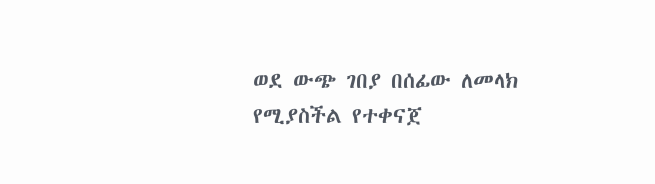ወደ ውጭ ገበያ በሰፊው ለመላክ የሚያስችል የተቀናጀ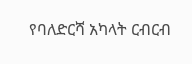የባለድርሻ አካላት ርብርብ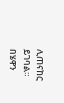ሊጠናከር ይገባል።
በሄዋን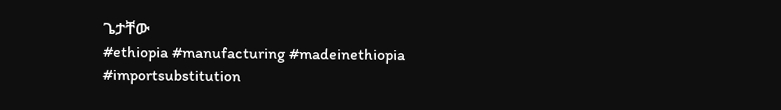ጌታቸው
#ethiopia #manufacturing #madeinethiopia #importsubstitution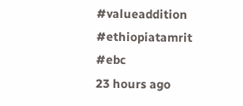#valueaddition #ethiopiatamrit #ebc
23 hours ago